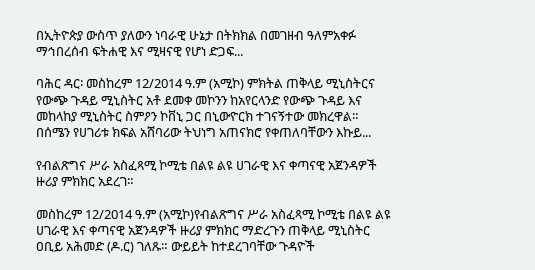በኢትዮጵያ ውስጥ ያለውን ነባራዊ ሁኔታ በትክክል በመገዘብ ዓለምአቀፉ ማኅበረሰብ ፍትሐዊ እና ሚዛናዊ የሆነ ድጋፍ...

ባሕር ዳር፡ መስከረም 12/2014 ዓ.ም (አሚኮ) ምክትል ጠቅላይ ሚኒስትርና የውጭ ጉዳይ ሚኒስትር አቶ ደመቀ መኮንን ከአየርላንድ የውጭ ጉዳይ እና መከላከያ ሚኒስትር ስምዖን ኮቨኒ ጋር በኒውዮርክ ተገናኝተው መክረዋል። በሰሜን የሀገሪቱ ክፍል አሸባሪው ትህነግ አጠናክሮ የቀጠለባቸውን እኩይ...

የብልጽግና ሥራ አስፈጻሚ ኮሚቴ በልዩ ልዩ ሀገራዊ እና ቀጣናዊ አጀንዳዎች ዙሪያ ምክክር አደረገ።

መስከረም 12/2014 ዓ.ም (አሚኮ)የብልጽግና ሥራ አስፈጻሚ ኮሚቴ በልዩ ልዩ ሀገራዊ እና ቀጣናዊ አጀንዳዎች ዙሪያ ምክክር ማድረጉን ጠቅላይ ሚኒስትር ዐቢይ አሕመድ (ዶ.ር) ገለጹ። ውይይት ከተደረገባቸው ጉዳዮች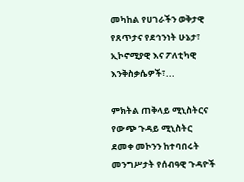መካከል የሀገራችን ወቅታዊ የጸጥታና የደኅንነት ሁኔታ፣ ኢኮኖሚያዊ እና ፖለቲካዊ እንቅስቃሴዎች፣...

ምክትል ጠቅላይ ሚኒስትርና የውጭ ጉዳይ ሚኒስትር ደመቀ መኮንን ከተባበሩት መንግሥታት የሰብዓዊ ጉዳዮች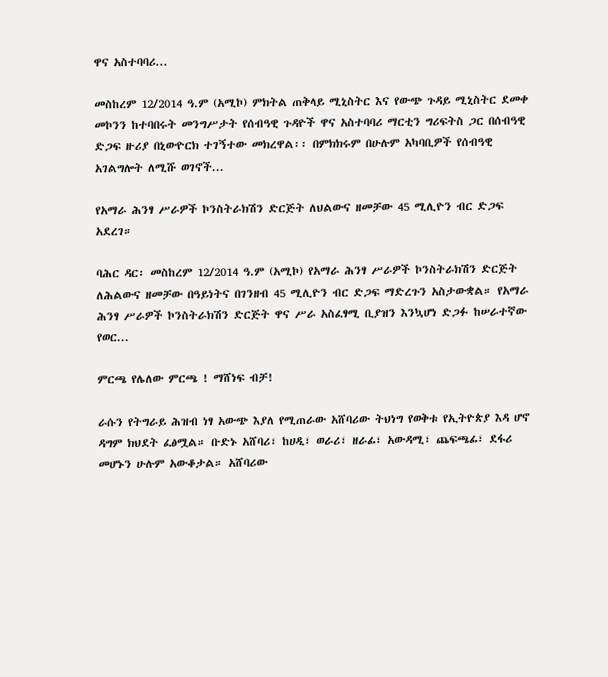ዋና አስተባባሪ...

መስከረም 12/2014 ዓ.ም (አሚኮ) ምክትል ጠቅላይ ሚኒስትር እና የውጭ ጉዳይ ሚኒስትር ደመቀ መኮንን ከተባበሩት መንግሥታት የሰብዓዊ ጉዳዮች ዋና አስተባባሪ ማርቲን ግሪፍትስ ጋር በሰብዓዊ ድጋፍ ዙሪያ በኒውዮርክ ተገኝተው መክረዋል፡፡ በምክክሩም በሁሉም አካባቢዎች የሰብዓዊ አገልግሎት ለሚሹ ወገኖች...

የአማራ ሕንፃ ሥራዎች ኮንስትራክሽን ድርጅት ለህልውና ዘመቻው 45 ሚሊዮን ብር ድጋፍ አደረገ።

ባሕር ዳር፡ መስከረም 12/2014 ዓ.ም (አሚኮ) የአማራ ሕንፃ ሥራዎች ኮንስትራክሽን ድርጅት ለሕልውና ዘመቻው በዓይነትና በገንዘብ 45 ሚሊዮን ብር ድጋፍ ማድረጉን አስታውቋል። የአማራ ሕንፃ ሥራዎች ኮንስትራክሽን ድርጅት ዋና ሥራ አስፈፃሚ ቢያዝን እንኳሆነ ድጋፉ ከሠራተኛው የወር...

ምርጫ የሌለው ምርጫ ! ማሸነፍ ብቻ!

ራሱን የትግራይ ሕዝብ ነፃ አውጭ እያለ የሚጠራው አሸባሪው ትህነግ የወቅቱ የኢትዮጵያ እዳ ሆኖ ዳግም ክህደት ፈፅሟል። ቡድኑ አሸባሪ፣ ከሀዲ፣ ወራሪ፣ ዘራፊ፣ አውዳሚ፣ ጨፍጫፊ፣ ደፋሪ መሆኑን ሁሉም አውቆታል። አሸባሪው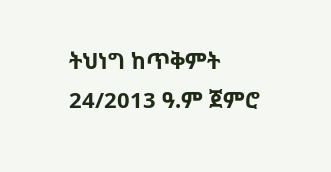ትህነግ ከጥቅምት 24/2013 ዓ.ም ጀምሮ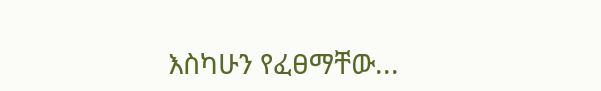እስካሁን የፈፀማቸው...